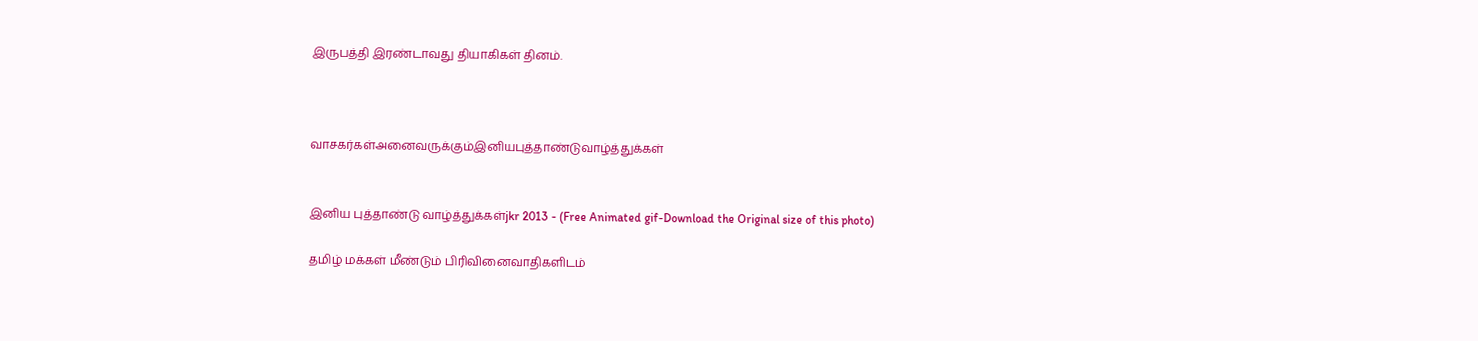இருபத்தி இரண்டாவது தியாகிகள் தினம்.



வாசகர்கள்அனைவருக்கும்இனியபுத்தாண்டுவாழ்த்துக்கள்


இனிய புத்தாண்டு வாழ்த்துக்கள்jkr 2013 - (Free Animated gif-Download the Original size of this photo)

தமிழ் மக்கள் மீண்டும் பிரிவினைவாதிகளிடம்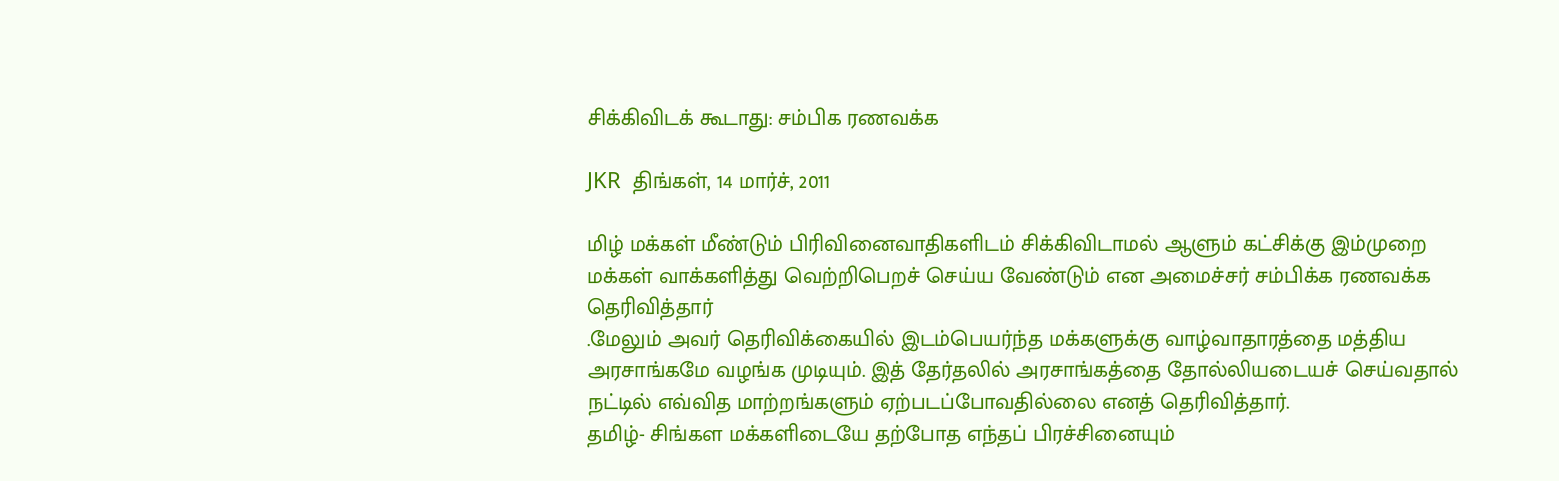சிக்கிவிடக் கூடாது: சம்பிக ரணவக்க

JKR  திங்கள், 14 மார்ச், 2011

மிழ் மக்கள் மீண்டும் பிரிவினைவாதிகளிடம் சிக்கிவிடாமல் ஆளும் கட்சிக்கு இம்முறை மக்கள் வாக்களித்து வெற்றிபெறச் செய்ய வேண்டும் என அமைச்சர் சம்பிக்க ரணவக்க தெரிவித்தார்
.மேலும் அவர் தெரிவிக்கையில் இடம்பெயர்ந்த மக்களுக்கு வாழ்வாதாரத்தை மத்திய அரசாங்கமே வழங்க முடியும். இத் தேர்தலில் அரசாங்கத்தை தோல்லியடையச் செய்வதால் நட்டில் எவ்வித மாற்றங்களும் ஏற்படப்போவதில்லை எனத் தெரிவித்தார்.
தமிழ்- சிங்கள மக்களிடையே தற்போத எந்தப் பிரச்சினையும்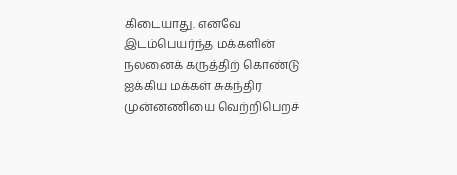கிடையாது. எனவே இடம்பெயர்ந்த மக்களின் நலனைக் கருத்திற் கொண்டு ஐக்கிய மக்கள் சுகந்திர முன்னணியை வெற்றிபெறச்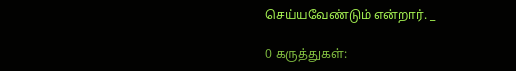செய்யவேண்டும் என்றார். _

0 கருத்துகள்: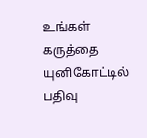உங்கள் கருத்தை யுனிகோட்டில் பதிவு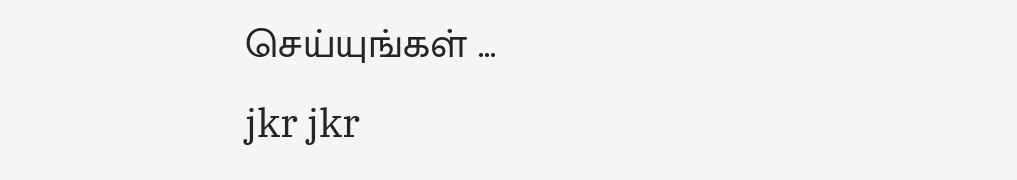செய்யுங்கள் ...
jkr jkr